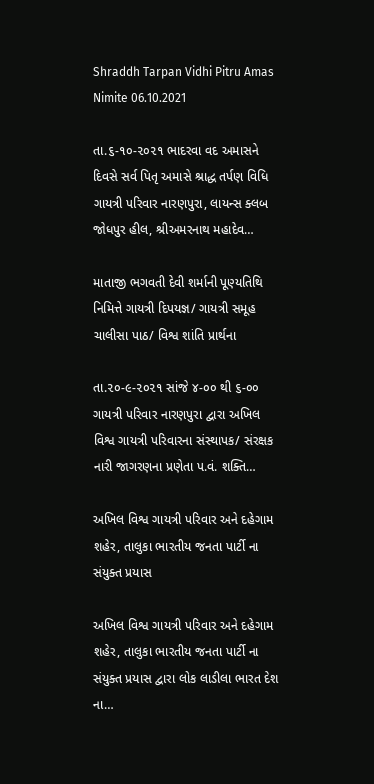Shraddh Tarpan Vidhi Pitru Amas Nimite 06.10.2021

તા.૬-૧૦-૨૦૨૧ ભાદરવા વદ અમાસને દિવસે સર્વ પિતૃ અમાસે શ્રાદ્ધ તર્પણ વિધિ ગાયત્રી પરિવાર નારણપુરા, લાયન્સ ક્લબ જોધપુર હીલ, શ્રીઅમરનાથ મહાદેવ…

માતાજી ભગવતી દેવી શર્માની પૂણ્યતિથિ નિમિત્તે ગાયત્રી દિપયજ્ઞ/ ગાયત્રી સમૂહ ચાલીસા પાઠ/ વિશ્વ શાંતિ પ્રાર્થના

તા.૨૦-૯-૨૦૨૧ સાંજે ૪-૦૦ થી ૬-૦૦ ગાયત્રી પરિવાર નારણપુરા દ્વારા અખિલ વિશ્વ ગાયત્રી પરિવારના સંસ્થાપક/ સંરક્ષક નારી જાગરણના પ્રણેતા પ.વં. શક્તિ…

અખિલ વિશ્વ ગાયત્રી પરિવાર અને દહેગામ શહેર, તાલુકા ભારતીય જનતા પાર્ટી ના સંયુક્ત પ્રયાસ

અખિલ વિશ્વ ગાયત્રી પરિવાર અને દહેગામ શહેર, તાલુકા ભારતીય જનતા પાર્ટી ના સંયુક્ત પ્રયાસ દ્વારા લોક લાડીલા ભારત દેશ ના…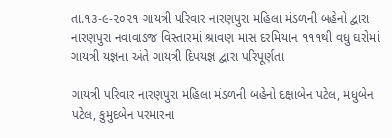તા.૧૩-૯-૨૦૨૧ ગાયત્રી પરિવાર નારણપુરા મહિલા મંડળની બહેનો દ્વારા નારણપુરા નવાવાડજ વિસ્તારમાં શ્રાવણ માસ દરમિયાન ૧૧૧થી વધુ ઘરોમાં ગાયત્રી યજ્ઞના અંતે ગાયત્રી દિપયજ્ઞ દ્વારા પરિપૂર્ણતા

ગાયત્રી પરિવાર નારણપુરા મહિલા મંડળની બહેનો દક્ષાબેન પટેલ, મધુબેન પટેલ, કુમુદબેન પરમારના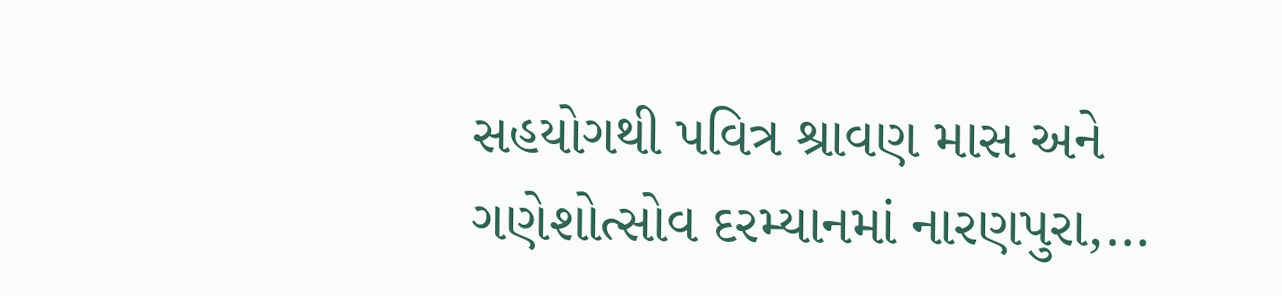સહયોગથી પવિત્ર શ્રાવણ માસ અને ગણેશોત્સોવ દરમ્યાનમાં નારણપુરા,…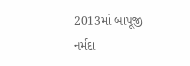2013માં બાપૂજી નર્મદા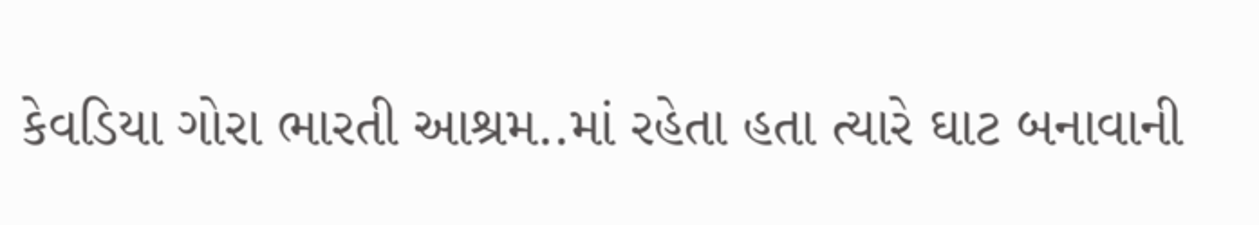કેવડિયા ગોરા ભારતી આશ્રમ..માં રહેતા હતા ત્યારે ઘાટ બનાવાની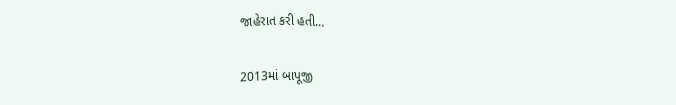જાહેરાત કરી હતી…

2013માં બાપૂજી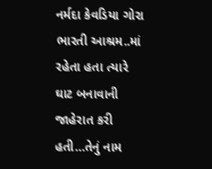નર્મદા કેવડિયા ગોરા ભારતી આશ્રમ..માં રહેતા હતા ત્યારે ઘાટ બનાવાની જાહેરાત કરી હતી…તેનું નામ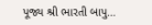પૂજ્ય શ્રી ભારતી બાપુ…